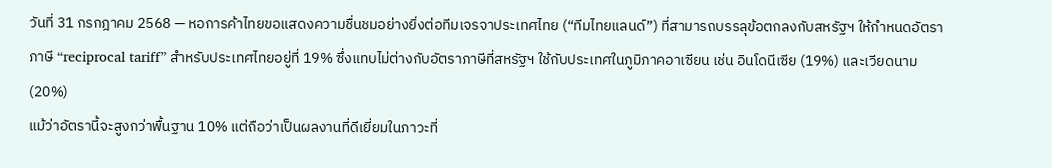วันที่ 31 กรกฎาคม 2568 — หอการค้าไทยขอแสดงความชื่นชมอย่างยิ่งต่อทีมเจรจาประเทศไทย (“ทีมไทยแลนด์”) ที่สามารถบรรลุข้อตกลงกับสหรัฐฯ ให้กำหนดอัตราภาษี “reciprocal tariff” สำหรับประเทศไทยอยู่ที่ 19% ซึ่งแทบไม่ต่างกับอัตราภาษีที่สหรัฐฯ ใช้กับประเทศในภูมิภาคอาเซียน เช่น อินโดนีเซีย (19%) และเวียดนาม (20%)
แม้ว่าอัตรานี้จะสูงกว่าพื้นฐาน 10% แต่ถือว่าเป็นผลงานที่ดีเยี่ยมในภาวะที่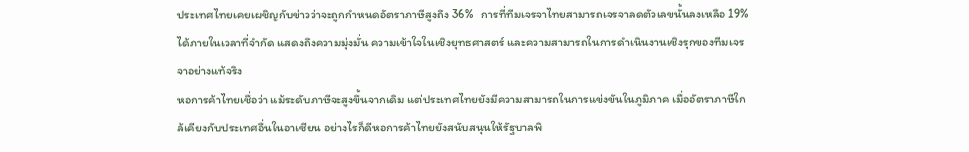ประเทศไทยเคยเผชิญกับข่าวว่าจะถูกกำหนดอัตราภาษีสูงถึง 36%   การที่ทีมเจรจาไทยสามารถเจรจาลดตัวเลขนั้นลงเหลือ 19% ได้ภายในเวลาที่จำกัด แสดงถึงความมุ่งมั่น ความเข้าใจในเชิงยุทธศาสตร์ และความสามารถในการดำเนินงานเชิงรุกของทีมเจรจาอย่างแท้จริง
หอการค้าไทยเชื่อว่า แม้ระดับภาษีจะสูงขึ้นจากเดิม แต่ประเทศไทยยังมีความสามารถในการแข่งขันในภูมิภาค เมื่ออัตราภาษีใกล้เคียงกับประเทศอื่นในอาเซียน อย่างไรก็ดีหอการค้าไทยยังสนับสนุนให้รัฐบาลพิ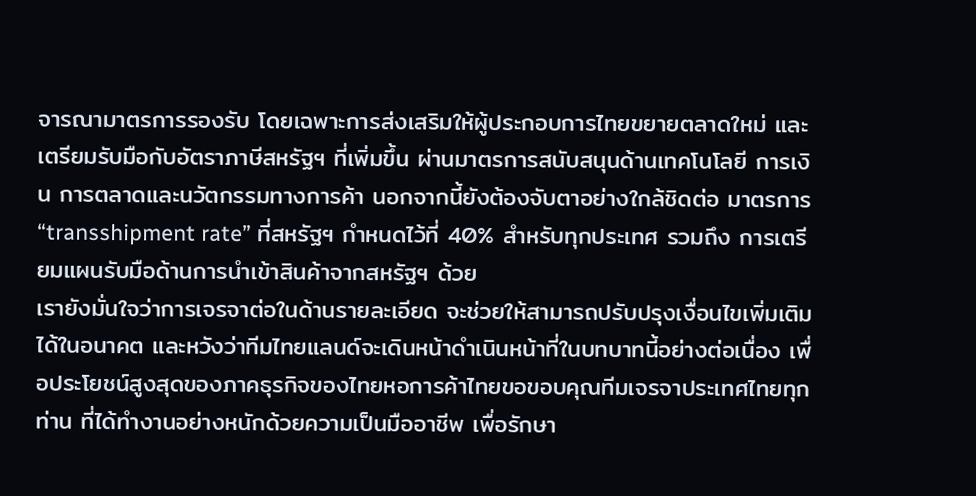จารณามาตรการรองรับ โดยเฉพาะการส่งเสริมให้ผู้ประกอบการไทยขยายตลาดใหม่ และเตรียมรับมือกับอัตราภาษีสหรัฐฯ ที่เพิ่มขึ้น ผ่านมาตรการสนับสนุนด้านเทคโนโลยี การเงิน การตลาดและนวัตกรรมทางการค้า นอกจากนี้ยังต้องจับตาอย่างใกล้ชิดต่อ มาตรการ “transshipment rate” ที่สหรัฐฯ กำหนดไว้ที่ 40% สำหรับทุกประเทศ รวมถึง การเตรียมแผนรับมือด้านการนำเข้าสินค้าจากสหรัฐฯ ด้วย
เรายังมั่นใจว่าการเจรจาต่อในด้านรายละเอียด จะช่วยให้สามารถปรับปรุงเงื่อนไขเพิ่มเติมได้ในอนาคต และหวังว่าทีมไทยแลนด์จะเดินหน้าดำเนินหน้าที่ในบทบาทนี้อย่างต่อเนื่อง เพื่อประโยชน์สูงสุดของภาคธุรกิจของไทยหอการค้าไทยขอขอบคุณทีมเจรจาประเทศไทยทุกท่าน ที่ได้ทำงานอย่างหนักด้วยความเป็นมืออาชีพ เพื่อรักษา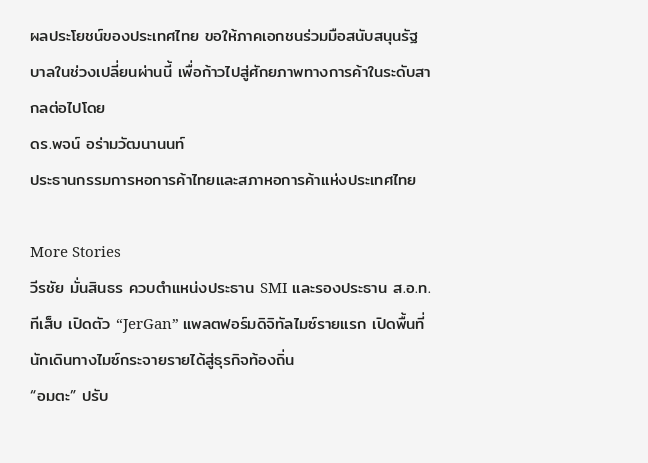ผลประโยชน์ของประเทศไทย ขอให้ภาคเอกชนร่วมมือสนับสนุนรัฐบาลในช่วงเปลี่ยนผ่านนี้ เพื่อก้าวไปสู่ศักยภาพทางการค้าในระดับสากลต่อไปโดย
ดร.พจน์ อร่ามวัฒนานนท์
ประธานกรรมการหอการค้าไทยและสภาหอการค้าแห่งประเทศไทย

More Stories
วีรชัย มั่นสินธร ควบตำแหน่งประธาน SMI และรองประธาน ส.อ.ท.
ทีเส็บ เปิดตัว “JerGan” แพลตฟอร์มดิจิทัลไมซ์รายแรก เปิดพื้นที่นักเดินทางไมซ์กระจายรายได้สู่ธุรกิจท้องถิ่น
“อมตะ” ปรับ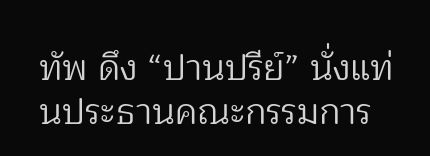ทัพ ดึง “ปานปรีย์” นั่งแท่นประธานคณะกรรมการ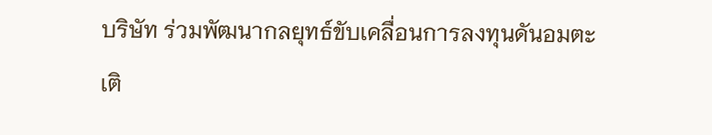บริษัท ร่วมพัฒนากลยุทธ์ขับเคลื่อนการลงทุนดันอมตะเติ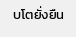บโตยั่งยืน